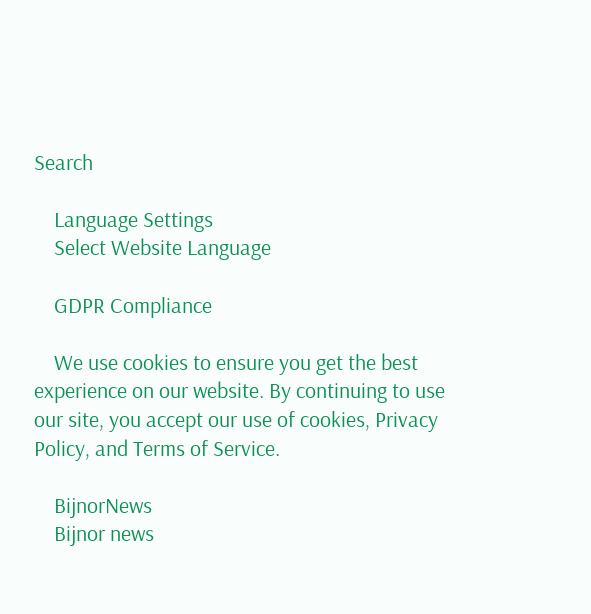Search

    Language Settings
    Select Website Language

    GDPR Compliance

    We use cookies to ensure you get the best experience on our website. By continuing to use our site, you accept our use of cookies, Privacy Policy, and Terms of Service.

    BijnorNews
    Bijnor news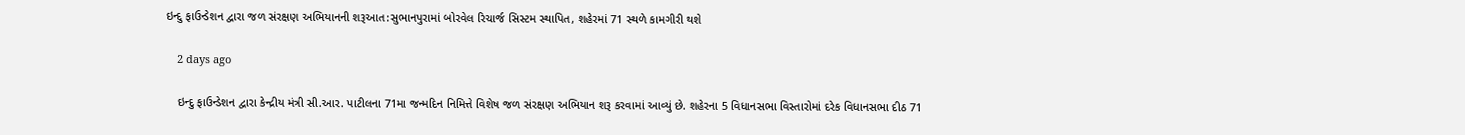ઇન્દુ ફાઉન્ડેશન દ્વારા જળ સંરક્ષણ અભિયાનની શરૂઆત:સુભાનપુરામાં બોરવેલ રિચાર્જ સિસ્ટમ સ્થાપિત, શહેરમાં 71 સ્થળે કામગીરી થશે

    2 days ago

    ઇન્દુ ફાઉન્ડેશન દ્વારા કેન્દ્રીય મંત્રી સી.આર. પાટીલના 71મા જન્મદિન નિમિત્તે વિશેષ જળ સંરક્ષણ અભિયાન શરૂ કરવામાં આવ્યું છે. શહેરના 5 વિધાનસભા વિસ્તારોમાં દરેક વિધાનસભા દીઠ 71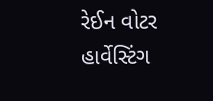રેઈન વોટર હાર્વેસ્ટિંગ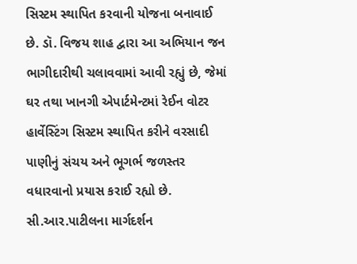સિસ્ટમ સ્થાપિત કરવાની યોજના બનાવાઈ છે. ડૉ. વિજય શાહ દ્વારા આ અભિયાન જન ભાગીદારીથી ચલાવવામાં આવી રહ્યું છે, જેમાં ઘર તથા ખાનગી એપાર્ટમેન્ટમાં રેઈન વોટર હાર્વેસ્ટિંગ સિસ્ટમ સ્થાપિત કરીને વરસાદી પાણીનું સંચય અને ભૂગર્ભ જળસ્તર વધારવાનો પ્રયાસ કરાઈ રહ્યો છે. સી.આર.પાટીલના માર્ગદર્શન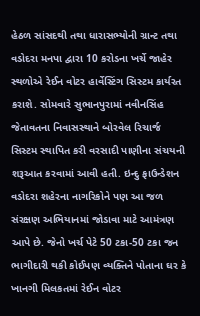હેઠળ સાંસદથી તથા ધારાસભ્યોની ગ્રાન્ટ તથા વડોદરા મનપા દ્વારા 10 કરોડના ખર્ચે જાહેર સ્થળોએ રેઈન વોટર હાર્વેસ્ટિંગ સિસ્ટમ કાર્યરત કરાશે. સોમવારે સુભાનપુરામાં નવીનસિંહ જેતાવતના નિવાસસ્થાને બોરવેલ રિચાર્જ સિસ્ટમ સ્થાપિત કરી વરસાદી પાણીના સંચયની શરૂઆત કરવામાં આવી હતી. ઇન્દુ ફાઉન્ડેશન વડોદરા શહેરના નાગરિકોને પણ આ જળ સંરક્ષણ અભિયાનમાં જોડાવા માટે આમંત્રણ આપે છે. જેનો ખર્ચ પેટે 50 ટકા-50 ટકા જન ભાગીદારી થકી કોઈપણ વ્યક્તિને પોતાના ઘર કે ખાનગી મિલકતમાં રેઈન વોટર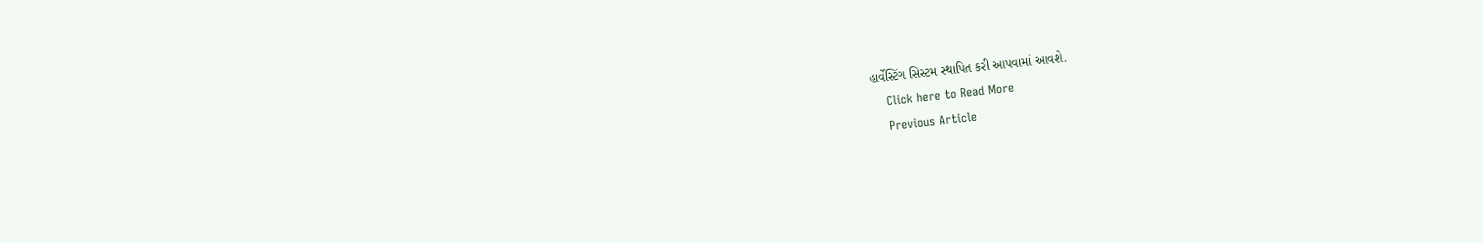હાર્વેસ્ટિંગ સિસ્ટમ સ્થાપિત કરી આપવામાં આવશે.
    Click here to Read More
    Previous Article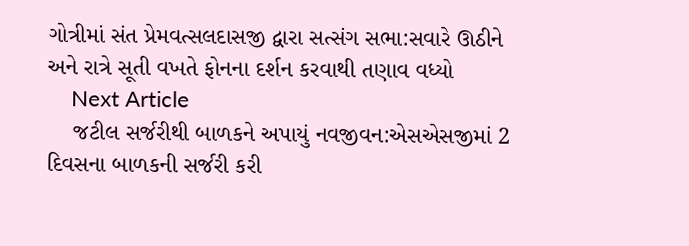ગોત્રીમાં સંત પ્રેમવત્સલદાસજી દ્વારા સત્સંગ સભા:સવારે ઊઠીને અને રાત્રે સૂતી વખતે ફોનના દર્શન કરવાથી તણાવ વધ્યો
    Next Article
    જટીલ સર્જરીથી બાળકને અપાયું નવજીવન:એસએસજીમાં 2 દિવસના બાળકની સર્જરી કરી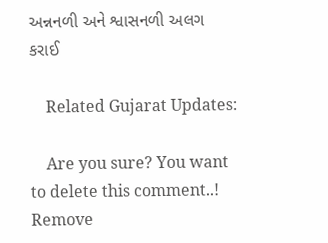અન્નનળી અને શ્વાસનળી અલગ કરાઈ

    Related Gujarat Updates:

    Are you sure? You want to delete this comment..! Remove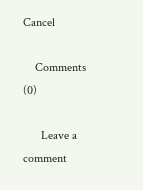Cancel

    Comments (0)

      Leave a comment